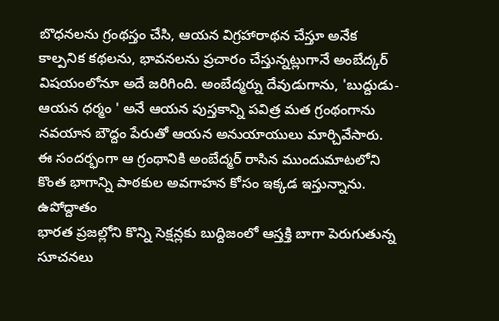బొధనలను గ్రంథస్తం చేసి, ఆయన విగ్రహారాథన చేస్తూ అనేక కాల్పనిక కథలను, భావనలను ప్రచారం చేస్తున్నట్లుగానే అంబేద్కర్ విషయంలోనూ అదే జరిగింది. అంబేద్మర్ను దేవుడుగాను, 'బుద్దుడు-ఆయన ధర్మం ' అనే ఆయన పుస్తకాన్ని పవిత్ర మత గ్రంథంగాను నవయాన బౌద్దం పేరుతో ఆయన అనుయాయులు మార్చివేసారు. ఈ సందర్భంగా ఆ గ్రంథానికి అంబేద్మర్ రాసిన ముందుమాటలోని కొంత భాగాన్ని పాఠకుల అవగాహన కోసం ఇక్కడ ఇస్తున్నాను.
ఉపోద్దాతం
భారత ప్రజల్లోని కొన్ని సెక్షన్లకు బుద్దిజంలో ఆస్తక్తి బాగా పెరుగుతున్న సూచనలు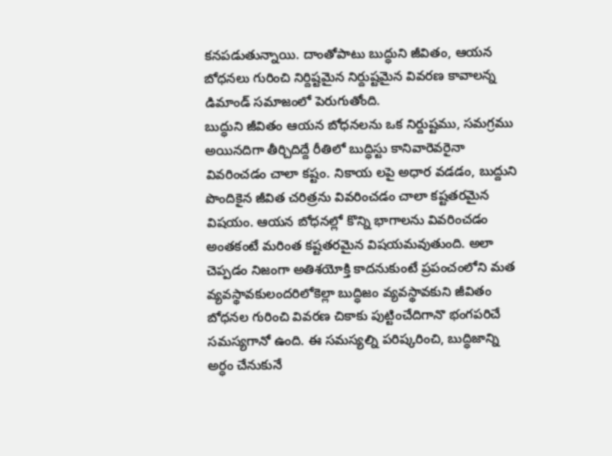కనపడుతున్నాయి. దాంతోపాటు బుద్ధుని జీవితం, ఆయన బోధనలు గురించి నిర్దిష్టమైన నిర్దుష్టమైన వివరణ కావాలన్న డిమాండ్ సమాజంలో పెరుగుతోంది.
బుద్ధుని జీవితం ఆయన బోధనలను ఒక నిర్దుష్టము, సమగ్రము అయినదిగా తీర్చిదిద్దే రీతిలో బుద్ధిస్టు కానివారెవరైనా వివరించడం చాలా కష్టం. నికాయ లపై అధార వడడం, బుద్దుని పొందికైన జీవిత చరిత్రను వివరించడం చాలా కష్టతరమైన విషయం. ఆయన బోధనల్లో కొన్ని భాగాలను వివరించడం అంతకంటే మరింత కష్టతరమైన విషయమవుతుంది. అలా చెప్పడం నిజంగా అతిశయోక్తి కాదనుకుంటే ప్రపంచంలోని మత వ్యవస్థావకులందరిలోకెల్లా బుద్ధిజం వ్యవస్థావకుని జీవితం బోధనల గురించి వివరణ చికాకు పుట్టించేదిగానొ భంగపరిచే సమస్యగానో ఉంది. ఈ సమస్యల్ని పరిష్కరించి, బుద్ధిజాన్ని అర్ధం చేనుకునే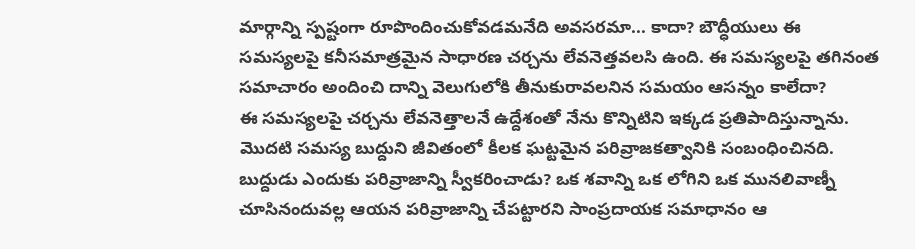మార్గాన్ని స్పష్టంగా రూపొందించుకోవడమనేది అవసరమా... కాదా? బౌద్ధీయులు ఈ సమస్యలపై కనీసమాత్రమైన సాధారణ చర్చను లేవనెత్తవలసి ఉంది. ఈ సమస్యలపై తగినంత సమాచారం అందించి దాన్ని వెలుగులోకి తీనుకురావలనిన సమయం ఆసన్నం కాలేదా?
ఈ సమస్యలపై చర్చను లేవనెత్తాలనే ఉద్దేశంతో నేను కొన్నిటిని ఇక్కడ ప్రతిపాదిస్తున్నాను.
మొదటి సమస్య బుద్దుని జీవితంలో కీలక ఘట్టమైన పరివ్రాజకత్వానికి సంబంధించినది. బుద్దుడు ఎందుకు పరివ్రాజాన్ని స్వీకరించాడు? ఒక శవాన్ని ఒక లోగిని ఒక మునలివాణ్నీ చూసినందువల్ల ఆయన పరివ్రాజాన్ని చేపట్టారని సాంప్రదాయక సమాధానం ఆ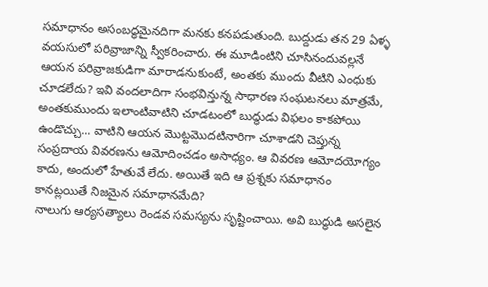సమాధానం అసంబద్ధమైనదిగా మనకు కనపడుతుంది. బుద్దుడు తన 29 ఏళ్ళ వయసులో పరివ్రాజాన్ని స్వీకరించారు. ఈ మూడింటిని చూసినందువల్లనే ఆయన పరివ్రాజకుడిగా మారాడనుకుంటే, అంతకు ముందు వీటిని ఎంధుకు చూడలేదు? ఇవి వందలాదిగా సంభవిన్తున్న సాధారణ సంఘటనలు మాత్రమే, అంతకుముందు ఇలాంటివాటిని చూడటంలో బుద్ధుడు విఫలం కాకపోయి ఉండొచ్చు... వాటిని ఆయన మొట్టమొదటినారిగా చూశాడని చెప్తున్న సంప్రదాయ వివరణను ఆమోదించడం అసాధ్యం. ఆ వివరణ ఆమోదయోగ్యం కాదు, అందులో హేతువే లేదు. అయితే ఇది ఆ ప్రశ్నకు సమాధానం కానట్లయితే నిజమైన సమాధానమేది?
నాలుగు ఆర్యసత్యాలు రెండవ సమస్యను సృష్టించాయి. అవి బుద్ధుడి అసలైన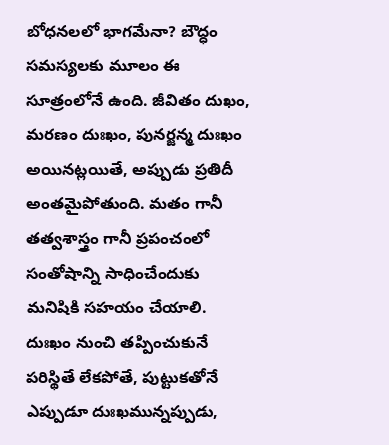బోధనలలో భాగమేనా? బౌద్ధం సమస్యలకు మూలం ఈ సూత్రంలోనే ఉంది. జీవితం దుఖం, మరణం దుఃఖం, పునర్జన్మ దుఃఖం అయినట్లయితే, అప్పుడు ప్రతిదీ అంతమైపోతుంది. మతం గానీ తత్వశాస్త్రం గానీ ప్రపంచంలో సంతోషాన్ని సాధించేందుకు మనిషికి సహయం చేయాలి. దుఃఖం నుంచి తప్పించుకునే పరిస్థితే లేకపోతే, పుట్టుకతోనే ఎప్పుడూ దుఃఖమున్నప్పుడు,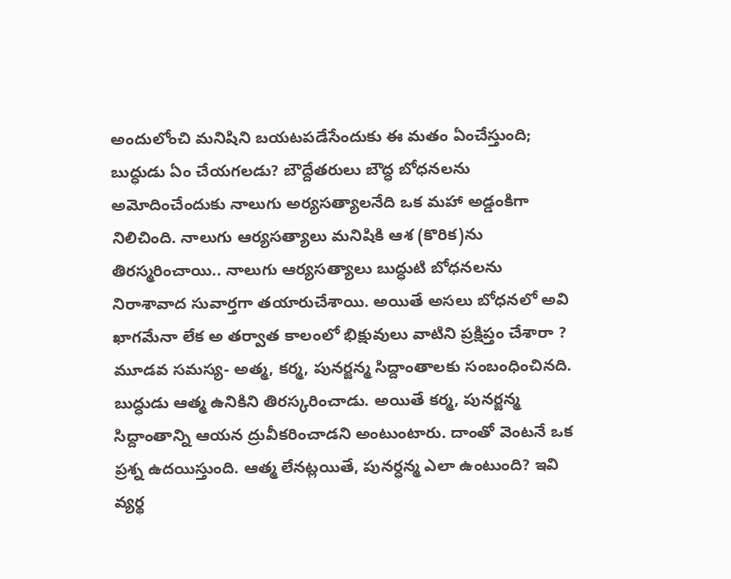అందులోంచి మనిషిని బయటపడేసేందుకు ఈ మతం ఏంచేస్తుంది; బుద్ధుడు ఏం చేయగలడు? బౌద్దేతరులు బౌద్ధ బోధనలను అమోదించేందుకు నాలుగు అర్యసత్యాలనేది ఒక మహా అడ్డంకిగా నిలిచింది. నాలుగు ఆర్యసత్యాలు మనిషికి ఆశ (కొరిక)ను తిరస్మరించాయి.. నాలుగు ఆర్యసత్యాలు బుద్ధుటి బోధనలను నిరాశావాద సువార్తగా తయారుచేశాయి. అయితే అసలు బోధనలో అవి ఖాగమేనా లేక అ తర్వాత కాలంలో భిక్షువులు వాటిని ప్రక్షిప్తం చేశారా ?
మూడవ సమస్య- అత్మ, కర్మ, పునర్జన్మ సిద్దాంతాలకు సంబంధించినది. బుద్ధుడు ఆత్మ ఉనికిని తిరస్కరించాడు. అయితే కర్మ, పునర్జన్మ సిద్దాంతాన్ని ఆయన ద్రువీకరించాడని అంటుంటారు. దాంతో వెంటనే ఒక ప్రశ్న ఉదయిస్తుంది. ఆత్మ లేనట్లయితే, పునర్ధన్మ ఎలా ఉంటుంది? ఇవి వ్యర్థ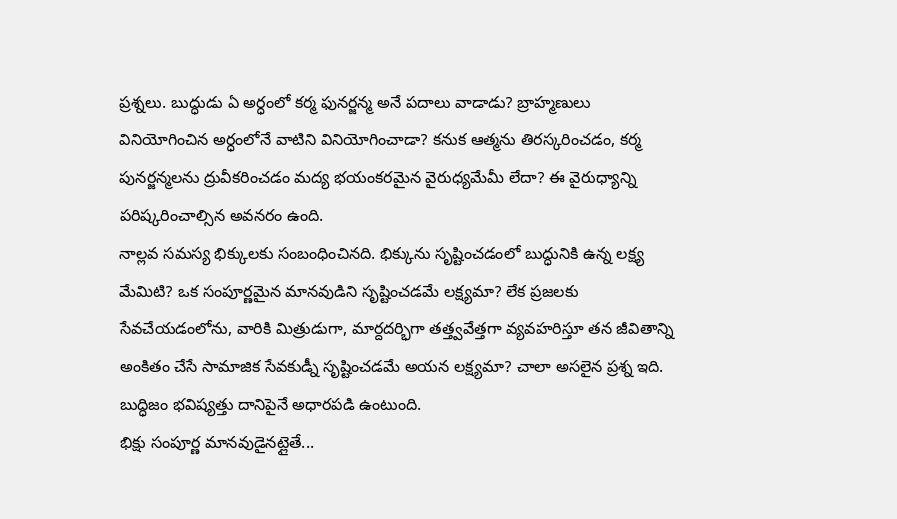ప్రశ్నలు. బుద్ధుడు ఏ అర్ధంలో కర్మ ఫునర్జన్మ అనే పదాలు వాడాడు? బ్రాహ్మణులు వినియోగించిన అర్ధంలోనే వాటిని వినియోగించాడా? కనుక ఆత్మను తిరస్కరించడం, కర్మ పునర్జన్మలను ద్రువీకరించడం మద్య భయంకరమైన వైరుధ్యమేమీ లేదా? ఈ వైరుధ్యాన్ని పరిష్కరించాల్సిన అవనరం ఉంది.
నాల్లవ సమస్య భిక్కులకు సంబంధించినది. భిక్కును సృష్టించడంలో బుద్ధునికి ఉన్న లక్ష్య మేమిటి? ఒక సంపూర్ణమైన మానవుడిని సృష్టించడమే లక్ష్యమా? లేక ప్రజలకు సేవచేయడంలోను, వారికి మిత్రుడుగా, మార్దదర్భిగా తత్త్వవేత్తగా వ్యవహరిస్తూ తన జీవితాన్ని అంకితం చేసే సామాజిక సేవకుడ్నీ సృష్టించడమే అయన లక్ష్యమా? చాలా అసలైన ప్రశ్న ఇది. బుద్ధిజం భవిష్యత్తు దానిపైనే అధారపడి ఉంటుంది.
భిక్షు సంపూర్ణ మానవుడైనట్లైతే...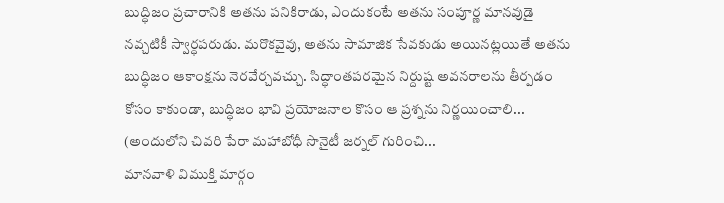బుద్ధిజం ప్రచారానికి అతను పనికిరాడు, ఎందుకంటే అతను సంపూర్ణ మానవుడై నవ్చటికీ స్వార్ధపరుడు. మరొకవైవు, అతను సామాజిక సేవకుడు అయినట్లయితే అతను బుద్ధిజం ఆకాంక్షను నెరవేర్చవచ్చు. సిద్ధాంతపరమైన నిర్దుష్ట అవనరాలను తీర్పడం కోసం కాకుండా, బుద్ధిజం భావి ప్రయోజనాల కొసం ఆ ప్రశ్నను నిర్ణయించాలి... (అందులోని చివరి పేరా మహాబోధీ సొనైటీ జర్నల్ గురించి...
మానవాళి విముక్తి మార్గం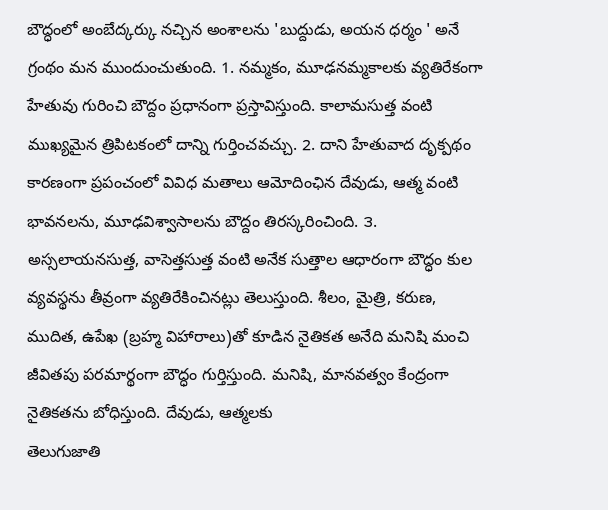బౌద్ధంలో అంబేద్కర్కు నచ్చిన అంశాలను 'బుద్దుడు, అయన ధర్మం ' అనే గ్రంథం మన ముందుంచుతుంది. 1. నమ్మకం, మూఢనమ్మకాలకు వ్యతిరేకంగా హేతువు గురించి బౌద్దం ప్రధానంగా ప్రస్తావిస్తుంది. కాలామసుత్త వంటి ముఖ్యమైన త్రిపిటకంలో దాన్ని గుర్తించవచ్చు. 2. దాని హేతువాద దృక్పథం కారణంగా ప్రపంచంలో వివిధ మతాలు ఆమోదింఛిన దేవుడు, ఆత్మ వంటి భావనలను, మూఢవిశ్వాసాలను బౌద్దం తిరస్కరించింది. ౩. అస్సలాయనసుత్త, వాసెత్తసుత్త వంటి అనేక సుత్తాల ఆధారంగా బౌద్ధం కుల వ్యవస్థను తీవ్రంగా వ్యతిరేకించినట్లు తెలుస్తుంది. శీలం, మైత్రి, కరుణ, ముదిత, ఉపేఖ (బ్రహ్మ విహారాలు)తో కూడిన నైతికత అనేది మనిషి మంచి జీవితపు పరమార్థంగా బౌద్ధం గుర్తిస్తుంది. మనిషి, మానవత్వం కేంద్రంగా నైతికతను బోధిస్తుంది. దేవుడు, ఆత్మలకు
తెలుగుజాతి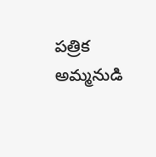పత్రిక అమ్మనుడి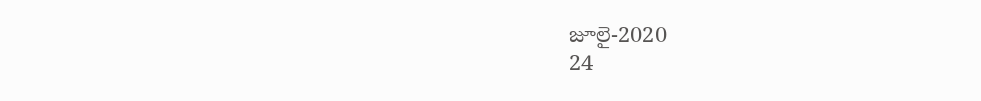జూలై-2020
24